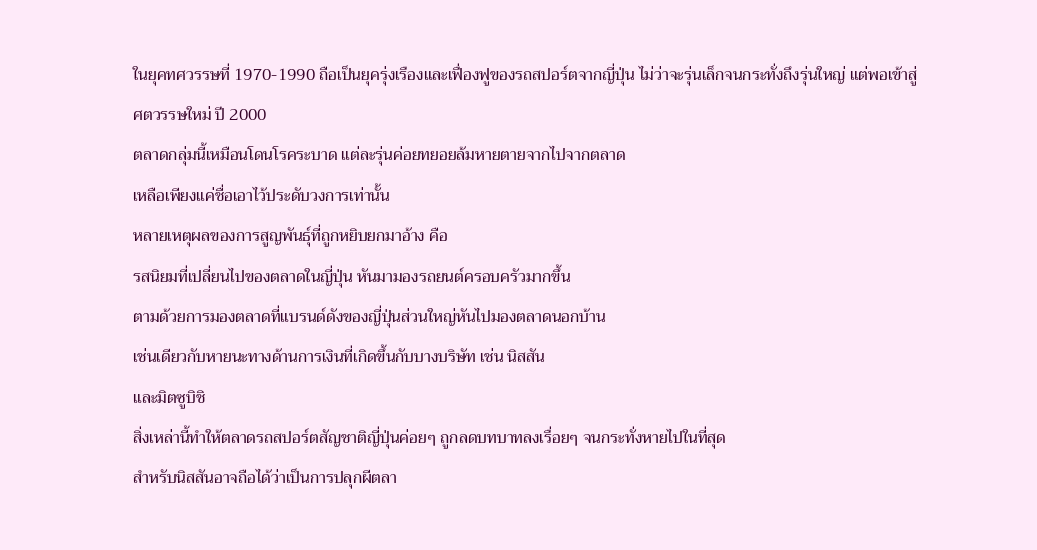ในยุคทศวรรษที่ 1970-1990 ถือเป็นยุครุ่งเรืองและเฟื่องฟูของรถสปอร์ตจากญี่ปุ่น ไม่ว่าจะรุ่นเล็กจนกระทั่งถึงรุ่นใหญ่ แต่พอเข้าสู่ศตวรรษใหม่ ปี 2000
ตลาดกลุ่มนี้เหมือนโดนโรคระบาด แต่ละรุ่นค่อยทยอยล้มหายตายจากไปจากตลาด
เหลือเพียงแค่ชื่อเอาไว้ประดับวงการเท่านั้น
หลายเหตุผลของการสูญพันธุ์ที่ถูกหยิบยกมาอ้าง คือ
รสนิยมที่เปลี่ยนไปของตลาดในญี่ปุ่น หันมามองรถยนต์ครอบครัวมากขึ้น
ตามด้วยการมองตลาดที่แบรนด์ดังของญี่ปุ่นส่วนใหญ่หันไปมองตลาดนอกบ้าน
เช่นเดียวกับหายนะทางด้านการเงินที่เกิดขึ้นกับบางบริษัท เช่น นิสสัน
และมิตซูบิชิ
สิ่งเหล่านี้ทำให้ตลาดรถสปอร์ตสัญชาติญี่ปุ่นค่อยๆ ถูกลดบทบาทลงเรื่อยๆ จนกระทั่งหายไปในที่สุด
สำหรับนิสสันอาจถือได้ว่าเป็นการปลุกผีตลา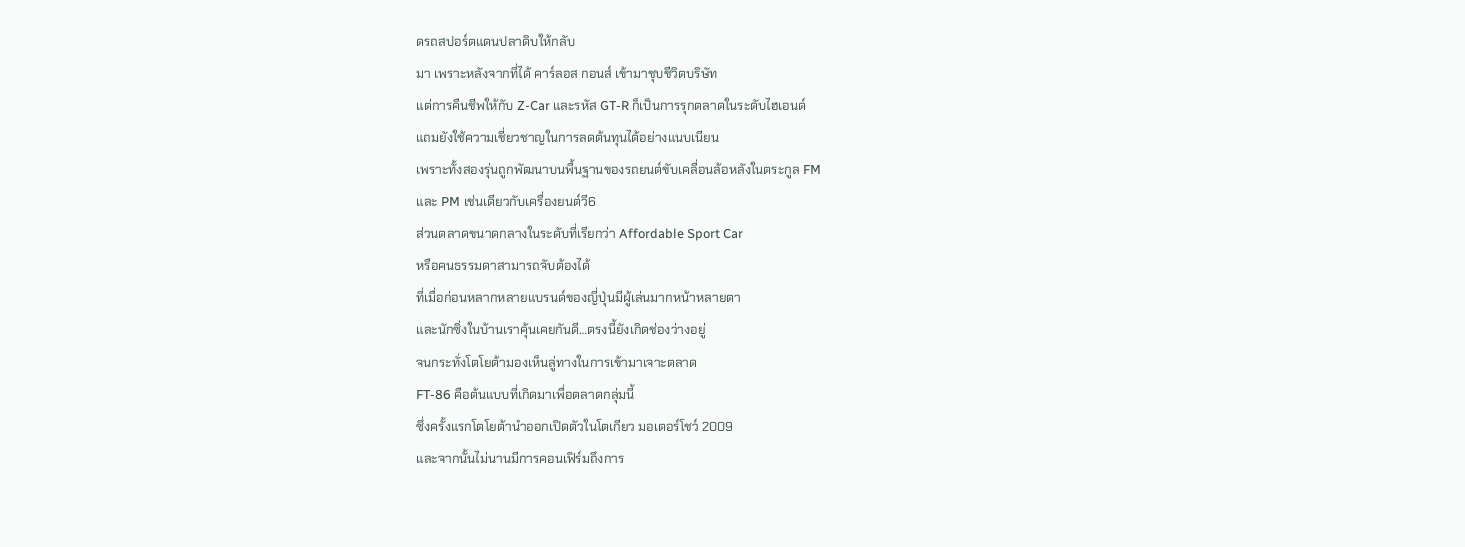ดรถสปอร์ตแดนปลาดิบให้กลับ
มา เพราะหลังจากที่ได้ คาร์ลอส กอนส์ เข้ามาชุบชีวิตบริษัท
แต่การคืนชีพให้กับ Z-Car และรหัส GT-R ก็เป็นการรุกตลาดในระดับไฮเอนด์
แถมยังใช้ความเชี่ยวชาญในการลดต้นทุนได้อย่างแนบเนียน
เพราะทั้งสองรุ่นถูกพัฒนาบนพื้นฐานของรถยนต์ขับเคลื่อนล้อหลังในตระกูล FM
และ PM เช่นเดียวกับเครื่องยนต์วี6
ส่วนตลาดขนาดกลางในระดับที่เรียกว่า Affordable Sport Car
หรือคนธรรมดาสามารถจับต้องได้
ที่เมื่อก่อนหลากหลายแบรนด์ของญี่ปุ่นมีผู้เล่นมากหน้าหลายตา
และนักซิ่งในบ้านเราคุ้นเคยกันดี…ตรงนี้ยังเกิดช่องว่างอยู่
จนกระทั่งโตโยต้ามองเห็นลู่ทางในการเข้ามาเจาะตลาด
FT-86 คือต้นแบบที่เกิดมาเพื่อตลาดกลุ่มนี้
ซึ่งครั้งแรกโตโยต้านำออกเปิดตัวในโตเกียว มอเตอร์โชว์ 2009
และจากนั้นไม่นานมีการคอนเฟิร์มถึงการ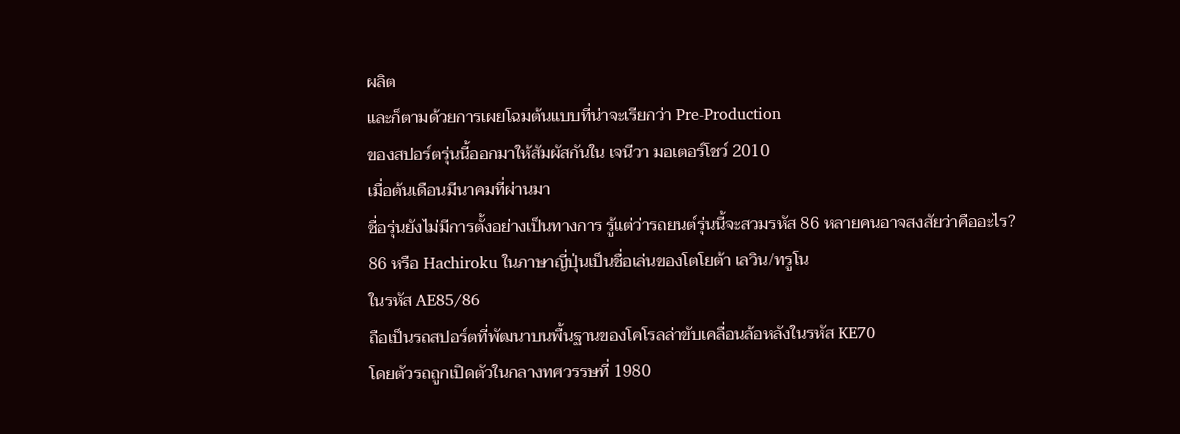ผลิต
และก็ตามด้วยการเผยโฉมต้นแบบที่น่าจะเรียกว่า Pre-Production
ของสปอร์ตรุ่นนี้ออกมาให้สัมผัสกันใน เจนีวา มอเตอร์โชว์ 2010
เมื่อต้นเดือนมีนาคมที่ผ่านมา
ชื่อรุ่นยังไม่มีการตั้งอย่างเป็นทางการ รู้แต่ว่ารถยนต์รุ่นนี้จะสวมรหัส 86 หลายคนอาจสงสัยว่าคืออะไร?
86 หรือ Hachiroku ในภาษาญี่ปุ่นเป็นชื่อเล่นของโตโยต้า เลวิน/ทรูโน
ในรหัส AE85/86
ถือเป็นรถสปอร์ตที่พัฒนาบนพื้นฐานของโคโรลล่าขับเคลื่อนล้อหลังในรหัส KE70
โดยตัวรถถูกเปิดตัวในกลางทศวรรษที่ 1980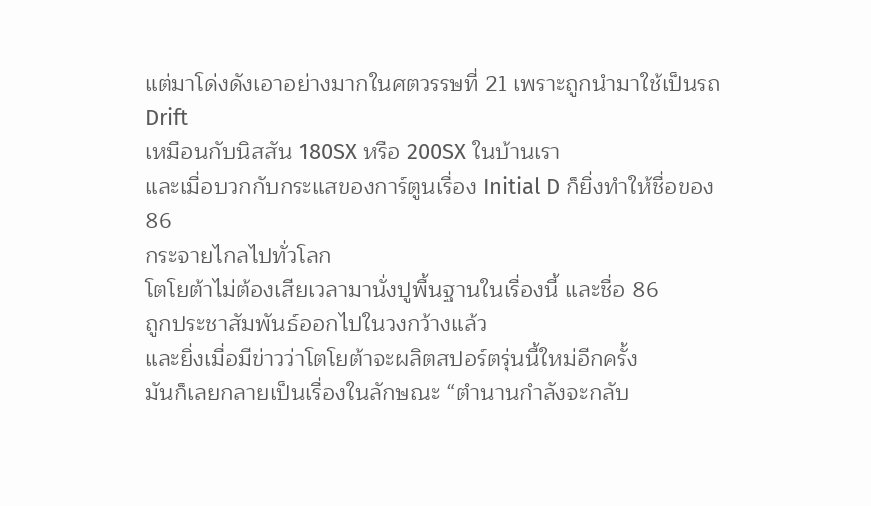แต่มาโด่งดังเอาอย่างมากในศตวรรษที่ 21 เพราะถูกนำมาใช้เป็นรถ Drift
เหมือนกับนิสสัน 180SX หรือ 200SX ในบ้านเรา
และเมื่อบวกกับกระแสของการ์ตูนเรื่อง Initial D ก็ยิ่งทำให้ชื่อของ 86
กระจายไกลไปทั่วโลก
โตโยต้าไม่ต้องเสียเวลามานั่งปูพื้นฐานในเรื่องนี้ และชื่อ 86
ถูกประชาสัมพันธ์ออกไปในวงกว้างแล้ว
และยิ่งเมื่อมีข่าวว่าโตโยต้าจะผลิตสปอร์ตรุ่นนี้ใหม่อีกครั้ง
มันก็เลยกลายเป็นเรื่องในลักษณะ “ตำนานกำลังจะกลับ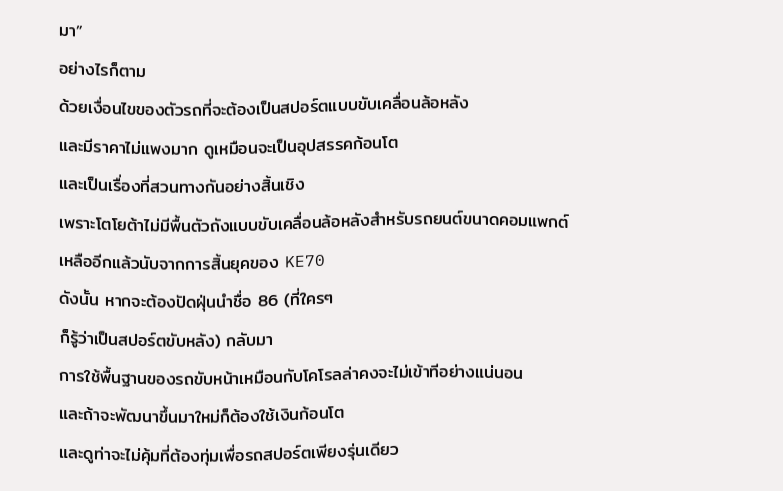มา”
อย่างไรก็ตาม
ด้วยเงื่อนไขของตัวรถที่จะต้องเป็นสปอร์ตแบบขับเคลื่อนล้อหลัง
และมีราคาไม่แพงมาก ดูเหมือนจะเป็นอุปสรรคก้อนโต
และเป็นเรื่องที่สวนทางกันอย่างสิ้นเชิง
เพราะโตโยต้าไม่มีพื้นตัวถังแบบขับเคลื่อนล้อหลังสำหรับรถยนต์ขนาดคอมแพกต์
เหลืออีกแล้วนับจากการสิ้นยุคของ KE70
ดังนั้น หากจะต้องปัดฝุ่นนำชื่อ 86 (ที่ใครๆ
ก็รู้ว่าเป็นสปอร์ตขับหลัง) กลับมา
การใช้พื้นฐานของรถขับหน้าเหมือนกับโคโรลล่าคงจะไม่เข้าทีอย่างแน่นอน
และถ้าจะพัฒนาขึ้นมาใหม่ก็ต้องใช้เงินก้อนโต
และดูท่าจะไม่คุ้มที่ต้องทุ่มเพื่อรถสปอร์ตเพียงรุ่นเดียว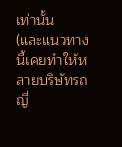เท่านั้น
(และแนวทางนี้เคยทำให้หลายบริษัทรถญี่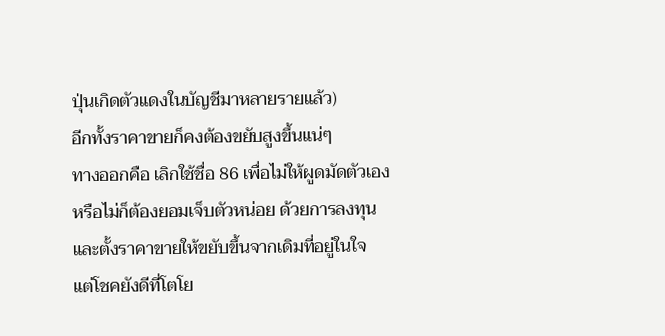ปุ่นเกิดตัวแดงในบัญชีมาหลายรายแล้ว)
อีกทั้งราคาขายก็คงต้องขยับสูงขึ้นแน่ๆ
ทางออกคือ เลิกใช้ชื่อ 86 เพื่อไม่ให้ผูดมัดตัวเอง
หรือไม่ก็ต้องยอมเจ็บตัวหน่อย ด้วยการลงทุน
และตั้งราคาขายให้ขยับขึ้นจากเดิมที่อยู่ในใจ
แต่โชคยังดีที่โตโย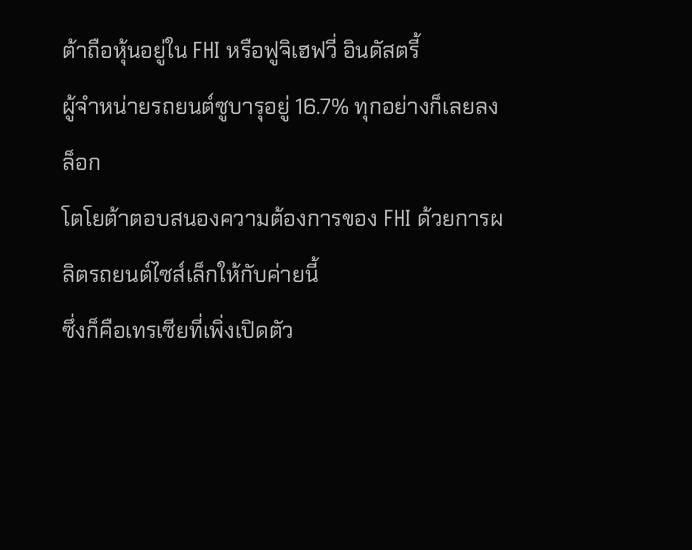ต้าถือหุ้นอยู่ใน FHI หรือฟูจิเฮฟวี่ อินดัสตรี้
ผู้จำหน่ายรถยนต์ซูบารุอยู่ 16.7% ทุกอย่างก็เลยลงล็อก
โตโยต้าตอบสนองความต้องการของ FHI ด้วยการผลิตรถยนต์ไซส์เล็กให้กับค่ายนี้
ซึ่งก็คือเทรเซียที่เพิ่งเปิดตัว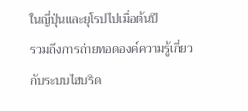ในญี่ปุ่นและยุโรปไปเมื่อต้นปี
รวมถึงการถ่ายทอดองค์ความรู้เกี่ยวกับระบบไฮบริด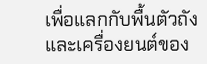เพื่อแลกกับพื้นตัวถังและเครื่องยนต์ของ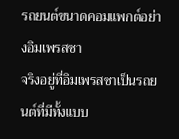รถยนต์ขนาดคอมแพกต์อย่างอิมเพรสซา
จริงอยู่ที่อิมเพรสซาเป็นรถยนต์ที่มีทั้งแบบ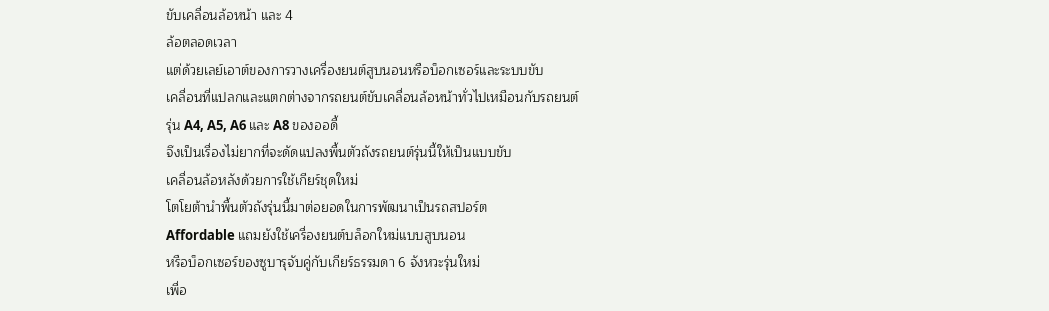ขับเคลื่อนล้อหน้า และ 4
ล้อตลอดเวลา
แต่ด้วยเลย์เอาต์ของการวางเครื่องยนต์สูบนอนหรือบ็อกเซอร์และระบบขับ
เคลื่อนที่แปลกและแตกต่างจากรถยนต์ขับเคลื่อนล้อหน้าทั่วไปเหมือนกับรถยนต์
รุ่น A4, A5, A6 และ A8 ของออดี้
จึงเป็นเรื่องไม่ยากที่จะดัดแปลงพื้นตัวถังรถยนต์รุ่นนี้ให้เป็นแบบขับ
เคลื่อนล้อหลังด้วยการใช้เกียร์ชุดใหม่
โตโยต้านำพื้นตัวถังรุ่นนี้มาต่อยอดในการพัฒนาเป็นรถสปอร์ต
Affordable แถมยังใช้เครื่องยนต์บล็อกใหม่แบบสูบนอน
หรือบ็อกเซอร์ของซูบารุจับคู่กับเกียร์ธรรมดา 6 จังหวะรุ่นใหม่
เพื่อ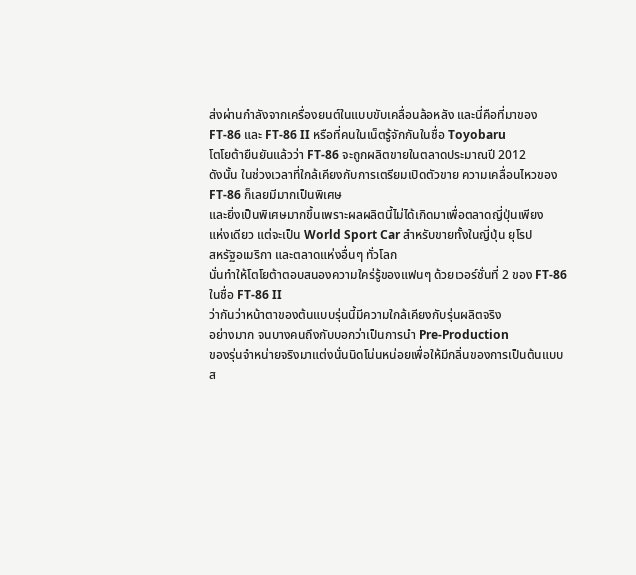ส่งผ่านกำลังจากเครื่องยนต์ในแบบขับเคลื่อนล้อหลัง และนี่คือที่มาของ
FT-86 และ FT-86 II หรือที่คนในเน็ตรู้จักกันในชื่อ Toyobaru
โตโยต้ายืนยันแล้วว่า FT-86 จะถูกผลิตขายในตลาดประมาณปี 2012
ดังนั้น ในช่วงเวลาที่ใกล้เคียงกับการเตรียมเปิดตัวขาย ความเคลื่อนไหวของ
FT-86 ก็เลยมีมากเป็นพิเศษ
และยิ่งเป็นพิเศษมากขึ้นเพราะผลผลิตนี้ไม่ได้เกิดมาเพื่อตลาดญี่ปุ่นเพียง
แห่งเดียว แต่จะเป็น World Sport Car สำหรับขายทั้งในญี่ปุ่น ยุโรป
สหรัฐอเมริกา และตลาดแห่งอื่นๆ ทั่วโลก
นั่นทำให้โตโยต้าตอบสนองความใคร่รู้ของแฟนๆ ด้วยเวอร์ชั่นที่ 2 ของ FT-86
ในชื่อ FT-86 II
ว่ากันว่าหน้าตาของต้นแบบรุ่นนี้มีความใกล้เคียงกับรุ่นผลิตจริง
อย่างมาก จนบางคนถึงกับบอกว่าเป็นการนำ Pre-Production
ของรุ่นจำหน่ายจริงมาแต่งนั่นนิดโน่นหน่อยเพื่อให้มีกลิ่นของการเป็นต้นแบบ
ส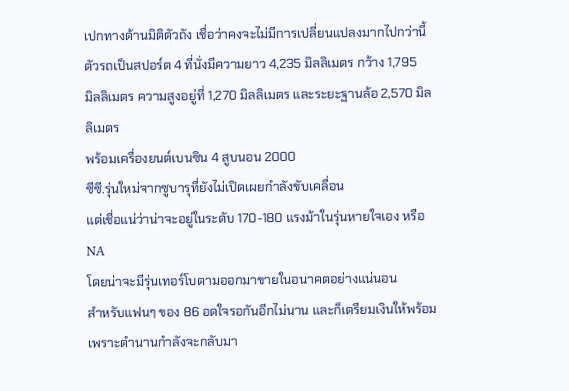เปกทางด้านมิติตัวถัง เชื่อว่าคงจะไม่มีการเปลี่ยนแปลงมากไปกว่านี้
ตัวรถเป็นสปอร์ต 4 ที่นั่งมีความยาว 4,235 มิลลิเมตร กว้าง 1,795
มิลลิเมตร ความสูงอยู่ที่ 1,270 มิลลิเมตร และระยะฐานล้อ 2,570 มิลลิเมตร
พร้อมเครื่องยนต์เบนซิน 4 สูบนอน 2000
ซีซี.รุ่นใหม่จากซูบารุที่ยังไม่เปิดเผยกำลังขับเคลื่อน
แต่เชื่อแน่ว่าน่าจะอยู่ในระดับ 170-180 แรงม้าในรุ่นหายใจเอง หรือ NA
โดยน่าจะมีรุ่นเทอร์โบตามออกมาขายในอนาคตอย่างแน่นอน
สำหรับแฟนๆ ของ 86 อดใจรอกันอีกไม่นาน และก็เตรียมเงินให้พร้อม เพราะตำนานกำลังจะกลับมา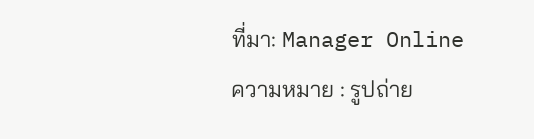ที่มา: Manager Online
ความหมาย : รูปถ่าย